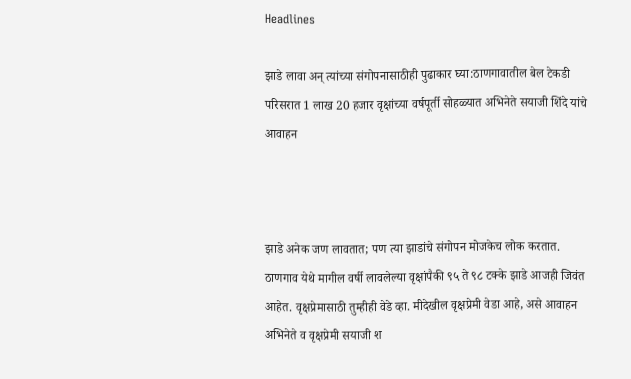Headlines

झाडे लावा अन् त्यांच्या संगोपनासाठीही पुढाकार घ्या:ठाणगावातील बेल टेकडी परिसरात 1 लाख 20 हजार वृक्षांच्या वर्षपूर्ती सोहळ्यात अभिनेते सयाजी शिंदे यांचे आवाहन



झाडे अनेक जण लावतात; पण त्या झाडांचे संगोपन मोजकेच लोक करतात. ठाणगाव येथे मागील वर्षी लावलेल्या वृक्षांपैकी ९५ ते ९८ टक्के झाडे आजही जिवंत आहेत. वृक्षप्रेमासाठी तुम्हीही वेडे व्हा. मीदेखील वृक्षप्रेमी वेडा आहे, असे आवाहन अभिनेते व वृक्षप्रेमी सयाजी श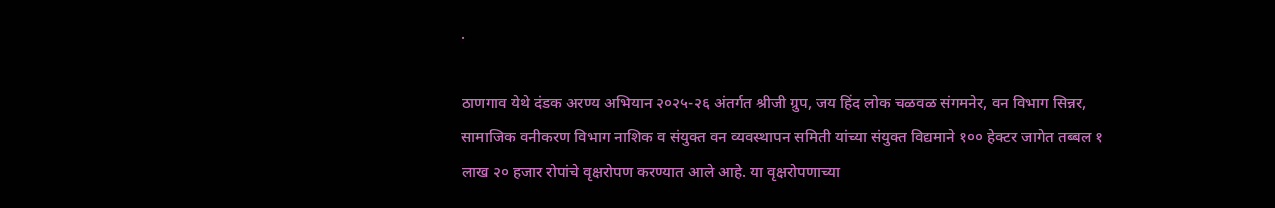.

ठाणगाव येथे दंडक अरण्य अभियान २०२५-२६ अंतर्गत श्रीजी ग्रुप, जय हिंद लोक चळवळ संगमनेर, वन विभाग सिन्नर, सामाजिक वनीकरण विभाग नाशिक व संयुक्त वन व्यवस्थापन समिती यांच्या संयुक्त विद्यमाने १०० हेक्टर जागेत तब्बल १ लाख २० हजार रोपांचे वृक्षरोपण करण्यात आले आहे. या वृक्षरोपणाच्या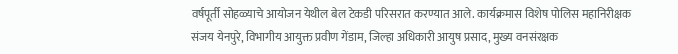वर्षपूर्ती सोहळ्याचे आयोजन येथील बेल टेकडी परिसरात करण्यात आले. कार्यक्रमास विशेष पोलिस महानिरीक्षक संजय येनपुरे, विभागीय आयुक्त प्रवीण गेंडाम, जिल्हा अधिकारी आयुष प्रसाद, मुख्य वनसंरक्षक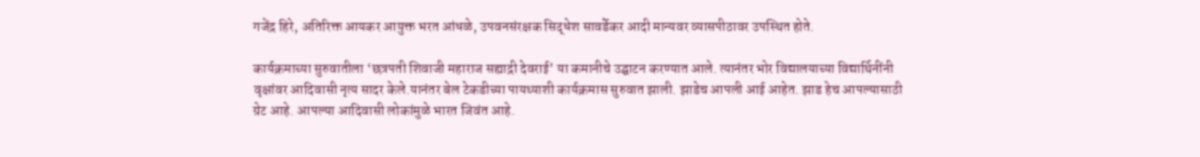गजेंद्र हिरे, अतिरिक्त आयकर आयुक्त भरत आंधळे, उपवनसंरक्षक सिद्धेश सावर्डेकर आदी मान्यवर व्यासपीठावर उपस्थित होते.

कार्यक्रमाच्या सुरुवातीला ‘छत्रपती शिवाजी महाराज सह्याद्री देवराई’ या कमानीचे उद्घाटन करण्यात आले. त्यानंतर भोर विद्यालयाच्या विद्यार्थिनींनी वृक्षांवर आदिवासी नृत्य सादर केले.यानंतर बेल टेकडीच्या पायथ्याशी कार्यक्रमास सुरुवात झाली. झाडेच आपली आई आहेत. झाड हेच आपल्यासाठी ग्रेट आहे. आपल्या आदिवासी लोकांमुळे भारत जिवंत आहे.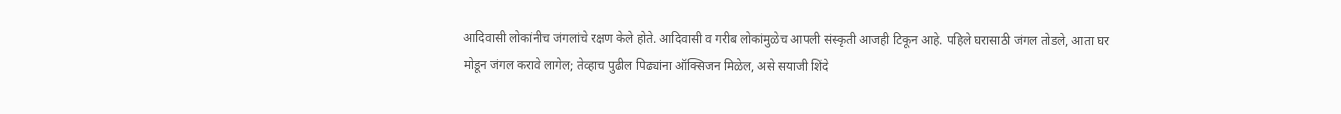आदिवासी लोकांनीच जंगलांचे रक्षण केले होते. आदिवासी व गरीब लोकांमुळेच आपली संस्कृती आजही टिकून आहे. पहिले घरासाठी जंगल तोडले, आता घर मोडून जंगल करावे लागेल; तेव्हाच पुढील पिढ्यांना ऑक्सिजन मिळेल, असे सयाजी शिंदे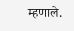म्हणाले.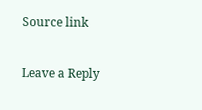Source link

Leave a Reply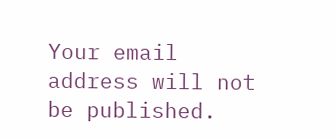Your email address will not be published.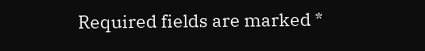Required fields are marked *